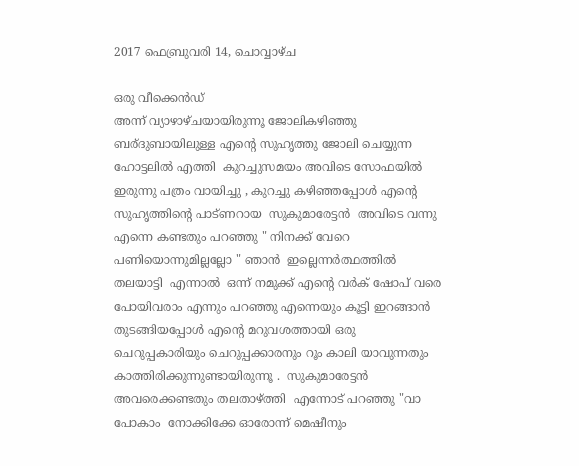2017 ഫെബ്രുവരി 14, ചൊവ്വാഴ്ച

ഒരു വീക്കെൻഡ്
അന്ന് വ്യാഴാഴ്ചയായിരുന്നൂ ജോലികഴിഞ്ഞു ബര്ദുബായിലുള്ള എന്റെ സുഹൃത്തു ജോലി ചെയ്യുന്ന  ഹോട്ടലിൽ എത്തി  കുറച്ചുസമയം അവിടെ സോഫയിൽ ഇരുന്നു പത്രം വായിച്ചു , കുറച്ചു കഴിഞ്ഞപ്പോൾ എന്റെ സുഹൃത്തിന്റെ പാട്ണറായ  സുകുമാരേട്ടൻ  അവിടെ വന്നു  എന്നെ കണ്ടതും പറഞ്ഞു " നിനക്ക് വേറെ പണിയൊന്നുമില്ലല്ലോ " ഞാൻ  ഇല്ലെന്നർത്ഥത്തിൽ തലയാട്ടി  എന്നാൽ  ഒന്ന് നമുക്ക് എന്റെ വർക് ഷോപ് വരെ പോയിവരാം എന്നും പറഞ്ഞു എന്നെയും കൂട്ടി ഇറങ്ങാൻ തുടങ്ങിയപ്പോൾ എന്റെ മറുവശത്തായി ഒരു ചെറുപ്പകാരിയും ചെറുപ്പക്കാരനും റൂം കാലി യാവുന്നതും കാത്തിരിക്കുന്നുണ്ടായിരുന്നൂ .  സുകുമാരേട്ടൻ  അവരെക്കണ്ടതും തലതാഴ്ത്തി  എന്നോട് പറഞ്ഞു "വാ പോകാം  നോക്കിക്കേ ഓരോന്ന് മെഷീനും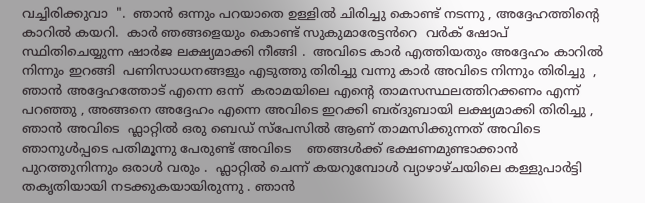വച്ചിരിക്കുവാ  ".  ഞാൻ ഒന്നും പറയാതെ ഉള്ളിൽ ചിരിച്ചു കൊണ്ട് നടന്നു , അദ്ദേഹത്തിന്റെ കാറിൽ കയറി.  കാർ ഞങ്ങളെയും കൊണ്ട് സുകുമാരേട്ടൻറെ  വർക് ഷോപ് സ്ഥിതിചെയ്യുന്ന ഷാർജ ലക്ഷ്യമാക്കി നീങ്ങി .  അവിടെ കാർ എത്തിയതും അദ്ദേഹം കാറിൽ നിന്നും ഇറങ്ങി  പണിസാധനങ്ങളും എടുത്തു തിരിച്ചു വന്നു കാർ അവിടെ നിന്നും തിരിച്ചു  , ഞാൻ അദ്ദേഹത്തോട് എന്നെ ഒന്ന്  കരാമയിലെ എന്റെ താമസസ്ഥലത്തിറക്കണം എന്ന് പറഞ്ഞു , അങ്ങനെ അദ്ദേഹം എന്നെ അവിടെ ഇറക്കി ബര്ദുബായി ലക്ഷ്യമാക്കി തിരിച്ചു , ഞാൻ അവിടെ  ഫ്ലാറ്റിൽ ഒരു ബെഡ് സ്പേസിൽ ആണ് താമസിക്കുന്നത് അവിടെ ഞാനുൾപ്പടെ പതിമൂന്നു പേരുണ്ട് അവിടെ    ഞങ്ങൾക്ക് ഭക്ഷണമുണ്ടാക്കാൻ പുറത്തുനിന്നും ഒരാൾ വരും .  ഫ്ലാറ്റിൽ ചെന്ന് കയറുമ്പോൾ വ്യാഴാഴ്ചയിലെ കള്ളുപാർട്ടി തകൃതിയായി നടക്കുകയായിരുന്നു . ഞാൻ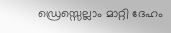ഡ്രെസ്സെല്ലാം മാറ്റി ദേഹം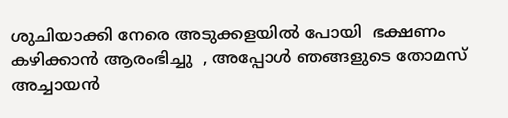ശുചിയാക്കി നേരെ അടുക്കളയിൽ പോയി  ഭക്ഷണം കഴിക്കാൻ ആരംഭിച്ചു  , അപ്പോൾ ഞങ്ങളുടെ തോമസ് അച്ചായൻ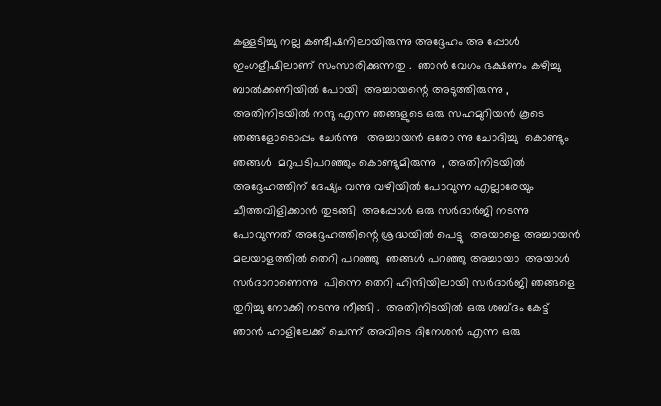കള്ളടിച്ചു നല്ല കണ്ടീഷനിലായിരുന്നു അദ്ദേഹം അ പ്പോൾ ഇംഗളീഷിലാണ് സംസാരിക്കുന്നതു .  ഞാൻ വേഗം ഭക്ഷണം കഴിച്ചു  ബാൽക്കണിയിൽ പോയി  അച്ചായന്റെ അടുത്തിരുന്നു , അതിനിടയിൽ നന്ദു എന്ന ഞങ്ങളുടെ ഒരു സഹമുറിയൻ കൂടെ ഞങ്ങളോടൊപ്പം ചേർന്നു   അച്ചായൻ ഒരോ ന്നു ചോദിച്ചു  കൊണ്ടും ഞങ്ങൾ  മറുപടിപറഞ്ഞും കൊണ്ടുമിരുന്നു  , അതിനിടയിൽ അദ്ദേഹത്തിന് ദേഷ്യം വന്നു വഴിയിൽ പോവുന്ന എല്ലാരേയും ചീത്തവിളിക്കാൻ തുടങ്ങി  അപ്പോൾ ഒരു സർദാർജി നടന്നു പോവുന്നത് അദ്ദേഹത്തിന്റെ ശ്രദ്ധയിൽ പെട്ടു  അയാളെ അച്ചായൻ മലയാളത്തിൽ തെറി പറഞ്ഞു  ഞങ്ങൾ പറഞ്ഞു അച്ചായാ  അയാൾ സർദാറാണെന്നു  പിന്നെ തെറി ഹിന്ദിയിലായി സർദാർജി ഞങ്ങളെ തുറിച്ചു നോക്കി നടന്നു നീങ്ങി .  അതിനിടയിൽ ഒരു ശബ്ദം കേട്ട് ഞാൻ ഹാളിലേക്ക് ചെന്ന് അവിടെ ദിനേശൻ എന്ന ഒരു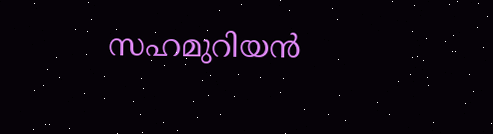സഹമുറിയൻ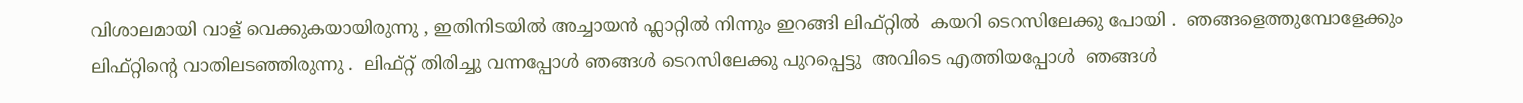വിശാലമായി വാള് വെക്കുകയായിരുന്നു , ഇതിനിടയിൽ അച്ചായൻ ഫ്ലാറ്റിൽ നിന്നും ഇറങ്ങി ലിഫ്റ്റിൽ  കയറി ടെറസിലേക്കു പോയി .  ഞങ്ങളെത്തുമ്പോളേക്കും ലിഫ്റ്റിന്റെ വാതിലടഞ്ഞിരുന്നു .  ലിഫ്റ്റ് തിരിച്ചു വന്നപ്പോൾ ഞങ്ങൾ ടെറസിലേക്കു പുറപ്പെട്ടു  അവിടെ എത്തിയപ്പോൾ  ഞങ്ങൾ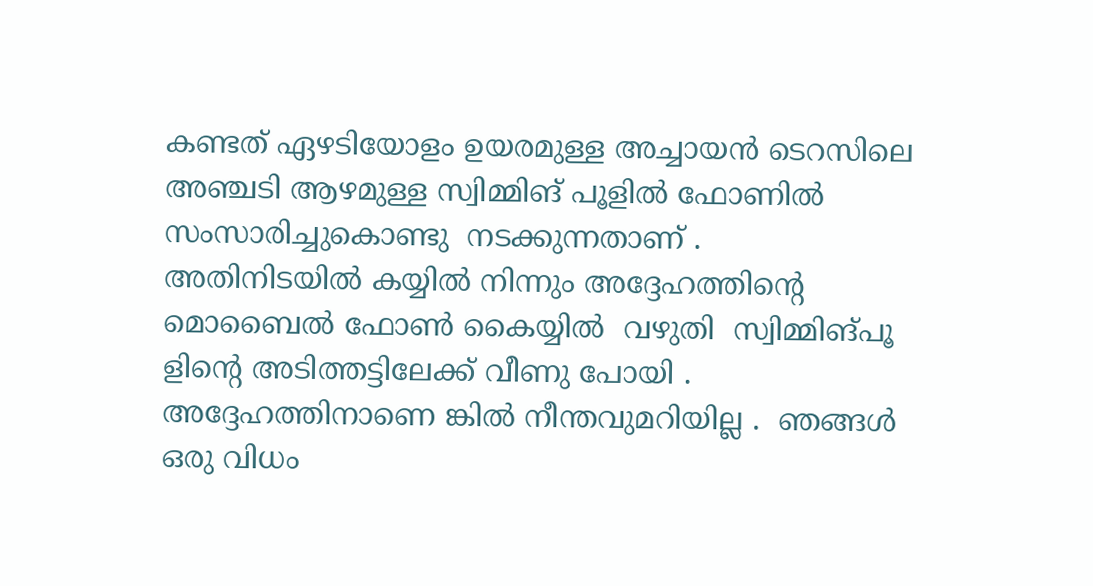കണ്ടത് ഏഴടിയോളം ഉയരമുള്ള അച്ചായൻ ടെറസിലെ  അഞ്ചടി ആഴമുള്ള സ്വിമ്മിങ് പൂളിൽ ഫോണിൽ സംസാരിച്ചുകൊണ്ടു  നടക്കുന്നതാണ് .  അതിനിടയിൽ കയ്യിൽ നിന്നും അദ്ദേഹത്തിന്റെ മൊബൈൽ ഫോൺ കൈയ്യിൽ  വഴുതി  സ്വിമ്മിങ്‌പൂ ളിന്റെ അടിത്തട്ടിലേക്ക് വീണു പോയി .  അദ്ദേഹത്തിനാണെ ങ്കിൽ നീന്തവുമറിയില്ല .  ഞങ്ങൾ ഒരു വിധം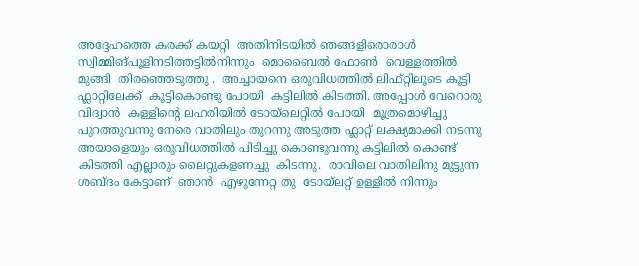അദ്ദേഹത്തെ കരക്ക്‌ കയറ്റി  അതിനിടയിൽ ഞങ്ങളിരൊരാൾ സ്വിമ്മിങ്‌പൂളിനടിത്തട്ടിൽനിന്നും  മൊബൈൽ ഫോൺ  വെള്ളത്തിൽ മുങ്ങി  തിരഞ്ഞെടുത്തു .  അച്ചായനെ ഒരുവിധത്തിൽ ലിഫ്റ്റിലൂടെ കൂട്ടി ഫ്ലാറ്റിലേക്ക്  കൂട്ടികൊണ്ടു പോയി  കട്ടിലിൽ കിടത്തി. അപ്പോൾ വേറൊരു വിദ്വാൻ  കള്ളിന്റെ ലഹരിയിൽ ടോയ്‌ലെറ്റിൽ പോയി  മൂത്രമൊഴിച്ചു പുറത്തുവന്നു നേരെ വാതിലും തുറന്നു അടുത്ത ഫ്ലാറ്റ് ലക്ഷ്യമാക്കി നടന്നു  അയാളെയും ഒരുവിധത്തിൽ പിടിച്ചു കൊണ്ടുവന്നു കട്ടിലിൽ കൊണ്ട് കിടത്തി എല്ലാരും ലൈറ്റുകളണച്ചു  കിടന്നു.  രാവിലെ വാതിലിനു മുട്ടുന്ന ശബ്ദം കേട്ടാണ്  ഞാൻ  എഴുന്നേറ്റ തു  ടോയ്‌ലറ്റ് ഉള്ളിൽ നിന്നും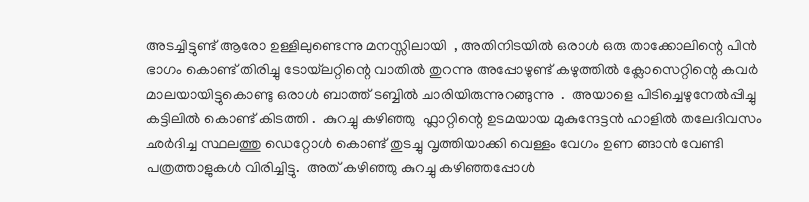അടച്ചിട്ടുണ്ട് ആരോ ഉള്ളിലുണ്ടെന്നു മനസ്സിലായി  , അതിനിടയിൽ ഒരാൾ ഒരു താക്കോലിന്റെ പിൻ ഭാഗം കൊണ്ട് തിരിച്ചു ടോയ്‌ലറ്റിന്റെ വാതിൽ തുറന്നു അപ്പോഴുണ്ട് കഴുത്തിൽ ക്ലോസെറ്റിന്റെ കവർ മാലയായിട്ടുകൊണ്ടു ഒരാൾ ബാത്ത് ടബ്ബിൽ ചാരിയിരുന്നുറങ്ങുന്നു  .  അയാളെ പിടിച്ചെഴുനേൽപ്പിച്ചു കട്ടിലിൽ കൊണ്ട് കിടത്തി .  കുറച്ചു കഴിഞ്ഞു  ഫ്ലാറ്റിന്റെ ഉടമയായ മുകുന്ദേട്ടൻ ഹാളിൽ തലേദിവസം ഛർദിച്ച സ്ഥലത്തു ഡെറ്റോൾ കൊണ്ട് തുടച്ചു വൃത്തിയാക്കി വെള്ളം വേഗം ഉണ ങ്ങാൻ വേണ്ടി  പത്രത്താളുകൾ വിരിച്ചിട്ടു.  അത് കഴിഞ്ഞു കുറച്ചു കഴിഞ്ഞപ്പോൾ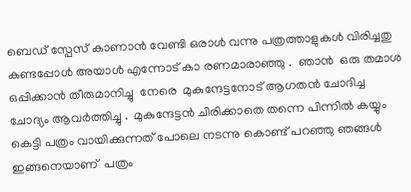ബെഡ് സ്പേസ് കാണാൻ വേണ്ടി ഒരാൾ വന്നു പത്രത്താളുകൾ വിരിച്ചതു കണ്ടപ്പോൾ അയാൾ എന്നോട് കാ രണമാരാഞ്ഞു .  ഞാൻ  ഒരു തമാശ ഒപ്പിക്കാൻ തീരുമാനിച്ചു  നേരെ  മുകുന്ദേട്ടനോട് ആഗതൻ ചോദിച്ച ചോദ്യം ആവർത്തിച്ചു .  മുകുന്ദേട്ടൻ ചിരിക്കാതെ തന്നെ പിന്നിൽ കയ്യും കെട്ടി പത്രം വായിക്കുന്നത് പോലെ നടന്നു കൊണ്ട് പറഞ്ഞു ഞങ്ങൾ ഇങ്ങനെയാണ്  പത്രം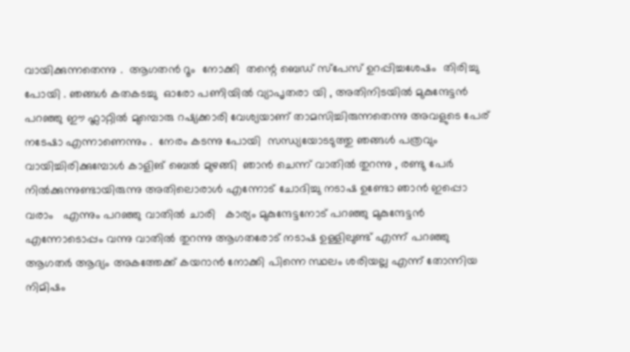വായിക്കുന്നതെന്നു .  ആഗതൻ റൂം  നോക്കി  തന്റെ ബെഡ് സ്പേസ് ഉറപ്പിച്ചശേഷം  തിരിച്ചു പോയി . ഞങ്ങൾ കതകടച്ചു  ഓരോ പണിയിൽ വ്യാപൃതരാ യി , അതിനിടയിൽ മുകുന്ദേട്ടൻ പറഞ്ഞു ഈ ഫ്ലാറ്റിൽ മുമ്പൊരു റഷ്യക്കാരി വേശ്യയാണ് താമസിച്ചിരുന്നതെന്നു അവളുടെ പേര് നടേഷാ എന്നാണെന്നും .  നേരം കടന്നു പോയി  സന്ധ്യയോടടുത്തു ഞങ്ങൾ പത്രവും വായിച്ചിരിക്കുമ്പോൾ കാളിങ് ബെൽ മുഴങ്ങി  ഞാൻ ചെന്ന് വാതിൽ തുറന്നു , രണ്ടു പേർ നിൽക്കുന്നുണ്ടായിരുന്നു അതിലൊരാൾ എന്നോട് ചോദിച്ചു നടാഷ ഉണ്ടോ ഞാൻ ഇപ്പൊ വരാം   എന്നും പറഞ്ഞു വാതിൽ ചാരി   കാര്യം മുകുന്ദേട്ടനോട് പറഞ്ഞു മുകുന്ദേട്ടൻ എന്നോടൊപ്പം വന്നു വാതിൽ തുറന്നു ആഗതരോട് നടാഷ ഉള്ളിലുണ്ട് എന്ന് പറഞ്ഞു ആഗതർ ആദ്യം അകത്തേക്ക് കയറാൻ നോക്കി പിന്നെ സ്ഥലം ശരിയല്ല എന്ന് തോന്നിയ നിമിഷം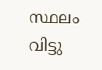സ്ഥലം വിട്ടു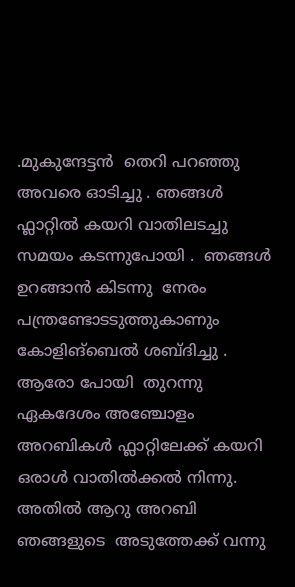.മുകുന്ദേട്ടൻ  തെറി പറഞ്ഞു അവരെ ഓടിച്ചു . ഞങ്ങൾ ഫ്ലാറ്റിൽ കയറി വാതിലടച്ചു സമയം കടന്നുപോയി .  ഞങ്ങൾ ഉറങ്ങാൻ കിടന്നു  നേരം പന്ത്രണ്ടോടടുത്തുകാണും കോളിങ്‌ബെൽ ശബ്ദിച്ചു .  ആരോ പോയി  തുറന്നു ഏകദേശം അഞ്ചോളം അറബികൾ ഫ്ലാറ്റിലേക്ക് കയറി ഒരാൾ വാതിൽക്കൽ നിന്നു.  അതിൽ ആറു അറബി ഞങ്ങളുടെ  അടുത്തേക്ക് വന്നു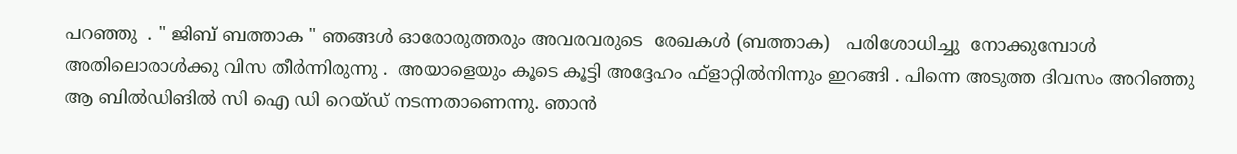പറഞ്ഞു  . " ജിബ് ബത്താക " ഞങ്ങൾ ഓരോരുത്തരും അവരവരുടെ  രേഖകൾ (ബത്താക)   പരിശോധിച്ചു  നോക്കുമ്പോൾ അതിലൊരാൾക്കു വിസ തീർന്നിരുന്നു .  അയാളെയും കൂടെ കൂട്ടി അദ്ദേഹം ഫ്ളാറ്റിൽനിന്നും ഇറങ്ങി . പിന്നെ അടുത്ത ദിവസം അറിഞ്ഞു ആ ബിൽഡിങിൽ സി ഐ ഡി റെയ്ഡ് നടന്നതാണെന്നു. ഞാൻ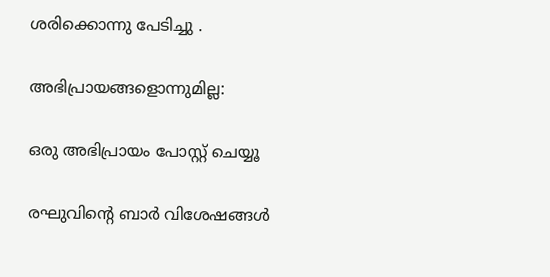ശരിക്കൊന്നു പേടിച്ചു .

അഭിപ്രായങ്ങളൊന്നുമില്ല:

ഒരു അഭിപ്രായം പോസ്റ്റ് ചെയ്യൂ

രഘുവിന്റെ ബാർ വിശേഷങ്ങൾ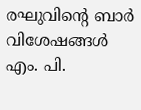രഘുവിന്റെ ബാർ വിശേഷങ്ങൾ  എം. പി.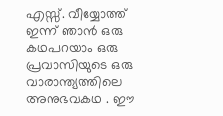എസ്സ്. വീയ്യോത്ത്  ഇന്ന് ഞാൻ ഒരു കഥപറയാം ഒരു പ്രവാസിയുടെ ഒരു വാരാന്ത്യത്തിലെ അനുഭവകഥ . ഈ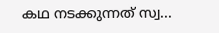കഥ നടക്കുന്നത് സ്വ...